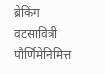ब्रेकिंग
वटसावित्री पौर्णिमेनिमित्त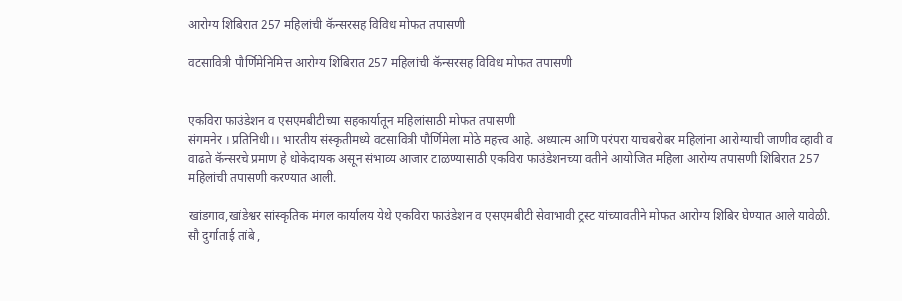आरोग्य शिबिरात 257 महिलांची कॅन्सरसह विविध मोफत तपासणी

वटसावित्री पौर्णिमेनिमित्त आरोग्य शिबिरात 257 महिलांची कॅन्सरसह विविध मोफत तपासणी


एकविरा फाउंडेशन व एसएमबीटीच्या सहकार्यातून महिलांसाठी मोफत तपासणी
संगमनेर । प्रतिनिधी।। भारतीय संस्कृतीमध्ये वटसावित्री पौर्णिमेला मोठे महत्त्व आहे. अध्यात्म आणि परंपरा याचबरोबर महिलांना आरोग्याची जाणीव व्हावी व वाढते कॅन्सरचे प्रमाण हे धोकेदायक असून संभाव्य आजार टाळण्यासाठी एकविरा फाउंडेशनच्या वतीने आयोजित महिला आरोग्य तपासणी शिबिरात 257 महिलांची तपासणी करण्यात आली.

खांडगाव,खांडेश्वर सांस्कृतिक मंगल कार्यालय येथे एकविरा फाउंडेशन व एसएमबीटी सेवाभावी ट्रस्ट यांच्यावतीने मोफत आरोग्य शिबिर घेण्यात आले यावेळी. सौ दुर्गाताई तांबे ,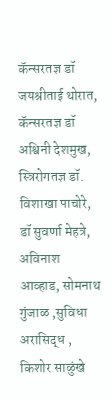कॅन्सरतज्ञ डॉ जयश्रीताई थोरात, कॅन्सरतज्ञ डॉ अश्विनी देशमुख, स्त्रिरोगतज्ञ डॉ. विशाखा पाचोरे, डॉ सुवर्णा मेहत्रे, अविनाश आव्हाड, सोमनाथ गुंजाळ ,सुविधा अरासिद्ध , किशोर साळुंखे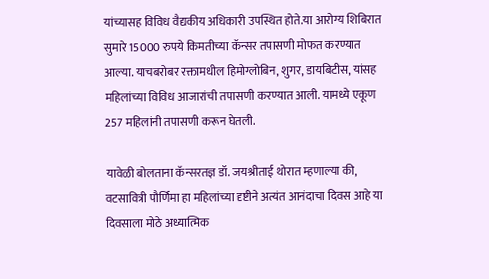यांच्यासह विविध वैद्यकीय अधिकारी उपस्थित होते.या आरोग्य शिबिरात सुमारे 15000 रुपये किमतीच्या कॅन्सर तपासणी मोफत करण्यात आल्या. याचबरोबर रक्तामधील हिमोग्लोबिन, शुगर, डायबिटीस, यांसह महिलांच्या विविध आजारांची तपासणी करण्यात आली. यामध्ये एकूण 257 महिलांनी तपासणी करून घेतली.

यावेळी बोलताना कॅन्सरतज्ञ डॉ. जयश्रीताई थोरात म्हणाल्या की, वटसावित्री पौर्णिमा हा महिलांच्या दृष्टीने अत्यंत आनंदाचा दिवस आहे या दिवसाला मोठे अध्यात्मिक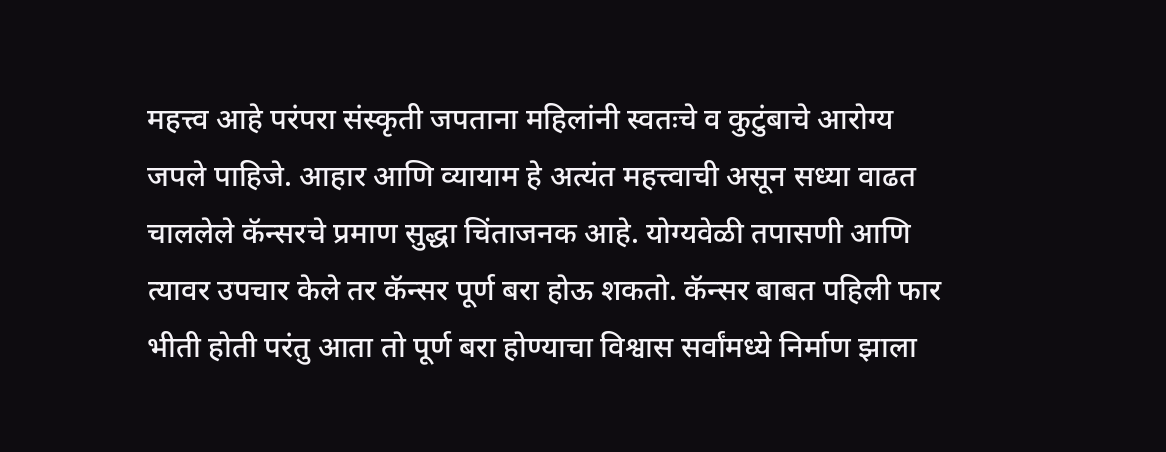महत्त्व आहे परंपरा संस्कृती जपताना महिलांनी स्वतःचे व कुटुंबाचे आरोग्य जपले पाहिजे. आहार आणि व्यायाम हे अत्यंत महत्त्वाची असून सध्या वाढत चाललेले कॅन्सरचे प्रमाण सुद्धा चिंताजनक आहे. योग्यवेळी तपासणी आणि त्यावर उपचार केले तर कॅन्सर पूर्ण बरा होऊ शकतो. कॅन्सर बाबत पहिली फार भीती होती परंतु आता तो पूर्ण बरा होण्याचा विश्वास सर्वांमध्ये निर्माण झाला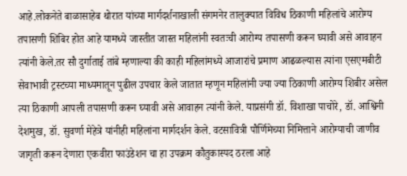आहे.लोकनेते बाळासाहेब थोरात यांच्या मार्गदर्शनाखाली संगमनेर तालुक्यात विविध ठिकाणी महिलांचे आरोग्य तपासणी शिबिर होत आहे यामध्ये जास्तीत जास्त महिलांनी स्वतःची आरोग्य तपासणी करून घ्यावी असे आवाहन त्यांनी केले.तर सौ दुर्गाताई तांबे म्हणाल्या की काही महिलांमध्ये आजारांचे प्रमाण आढळल्यास त्यांना एसएमबीटी सेवाभावी ट्रस्टच्या माध्यमातून पुढील उपचार केले जातात म्हणून महिलांनी ज्या ज्या ठिकाणी आरोग्य शिबीर असेल त्या ठिकाणी आपली तपासणी करून घ्यावी असे आवाहन त्यांनी केले. याप्रसंगी डॉ. विशाखा पाचोरे, डॉ. आश्विनी देशमुख, डॉ. सुवर्णा मेहेत्रे यांनीही महिलांना मार्गदर्शन केले. वटसावित्री पौर्णिमेच्या निमित्ताने आरोग्याची जाणीव जागृती करून देणारा एकवीरा फाउंडेशन चा हा उपक्रम कौतुकास्पद ठरला आहे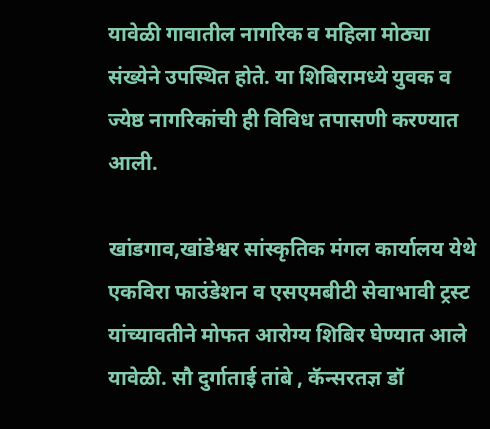यावेळी गावातील नागरिक व महिला मोठ्या संख्येने उपस्थित होते. या शिबिरामध्ये युवक व ज्येष्ठ नागरिकांची ही विविध तपासणी करण्यात आली.

खांडगाव,खांडेश्वर सांस्कृतिक मंगल कार्यालय येथे एकविरा फाउंडेशन व एसएमबीटी सेवाभावी ट्रस्ट यांच्यावतीने मोफत आरोग्य शिबिर घेण्यात आले यावेळी. सौ दुर्गाताई तांबे , कॅन्सरतज्ञ डॉ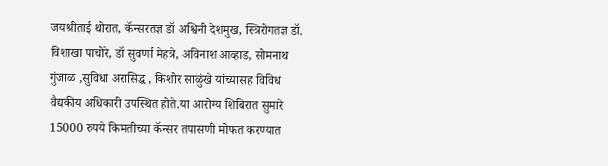जयश्रीताई थोरात, कॅन्सरतज्ञ डॉ अश्विनी देशमुख, स्त्रिरोगतज्ञ डॉ. विशाखा पाचोरे, डॉ सुवर्णा मेहत्रे, अविनाश आव्हाड, सोमनाथ गुंजाळ ,सुविधा अरासिद्ध , किशोर साळुंखे यांच्यासह विविध वैद्यकीय अधिकारी उपस्थित होते.या आरोग्य शिबिरात सुमारे 15000 रुपये किमतीच्या कॅन्सर तपासणी मोफत करण्यात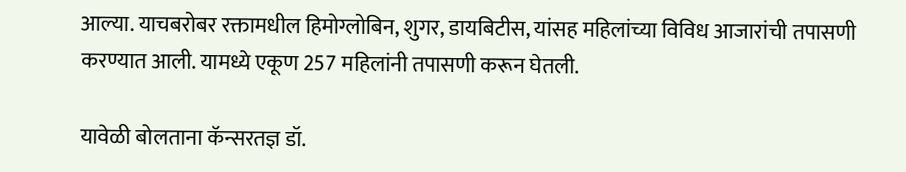आल्या. याचबरोबर रक्तामधील हिमोग्लोबिन, शुगर, डायबिटीस, यांसह महिलांच्या विविध आजारांची तपासणी करण्यात आली. यामध्ये एकूण 257 महिलांनी तपासणी करून घेतली.

यावेळी बोलताना कॅन्सरतज्ञ डॉ.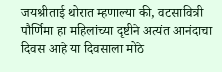जयश्रीताई थोरात म्हणाल्या की, वटसावित्री पौर्णिमा हा महिलांच्या दृष्टीने अत्यंत आनंदाचा दिवस आहे या दिवसाला मोठे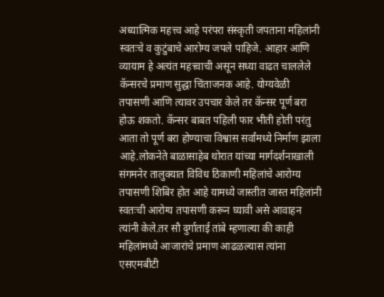अध्यात्मिक महत्त्व आहे परंपरा संस्कृती जपताना महिलांनी स्वतःचे व कुटुंबाचे आरोग्य जपले पाहिजे. आहार आणि व्यायाम हे अत्यंत महत्त्वाची असून सध्या वाढत चाललेले कॅन्सरचे प्रमाण सुद्धा चिंताजनक आहे. योग्यवेळी तपासणी आणि त्यावर उपचार केले तर कॅन्सर पूर्ण बरा होऊ शकतो. कॅन्सर बाबत पहिली फार भीती होती परंतु आता तो पूर्ण बरा होण्याचा विश्वास सर्वांमध्ये निर्माण झाला आहे.लोकनेते बाळासाहेब थोरात यांच्या मार्गदर्शनाखाली संगमनेर तालुक्यात विविध ठिकाणी महिलांचे आरोग्य तपासणी शिबिर होत आहे यामध्ये जास्तीत जास्त महिलांनी स्वतःची आरोग्य तपासणी करून घ्यावी असे आवाहन त्यांनी केले.तर सौ दुर्गाताई तांबे म्हणाल्या की काही महिलांमध्ये आजारांचे प्रमाण आढळल्यास त्यांना एसएमबीटी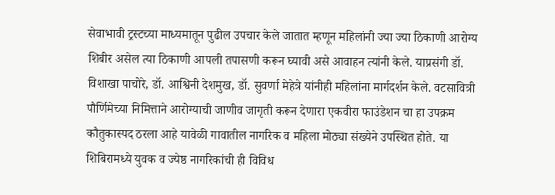सेवाभावी ट्रस्टच्या माध्यमातून पुढील उपचार केले जातात म्हणून महिलांनी ज्या ज्या ठिकाणी आरोग्य शिबीर असेल त्या ठिकाणी आपली तपासणी करून घ्यावी असे आवाहन त्यांनी केले. याप्रसंगी डॉ. विशाखा पाचोरे, डॉ. आश्विनी देशमुख, डॉ. सुवर्णा मेहेत्रे यांनीही महिलांना मार्गदर्शन केले. वटसावित्री पौर्णिमेच्या निमित्ताने आरोग्याची जाणीव जागृती करून देणारा एकवीरा फाउंडेशन चा हा उपक्रम कौतुकास्पद ठरला आहे यावेळी गावातील नागरिक व महिला मोठ्या संख्येने उपस्थित होते. या शिबिरामध्ये युवक व ज्येष्ठ नागरिकांची ही विविध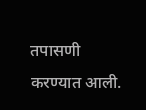तपासणी करण्यात आली.